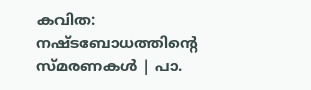കവിത: നഷ്ടബോധത്തിന്റെ സ്മരണകൾ | പാ.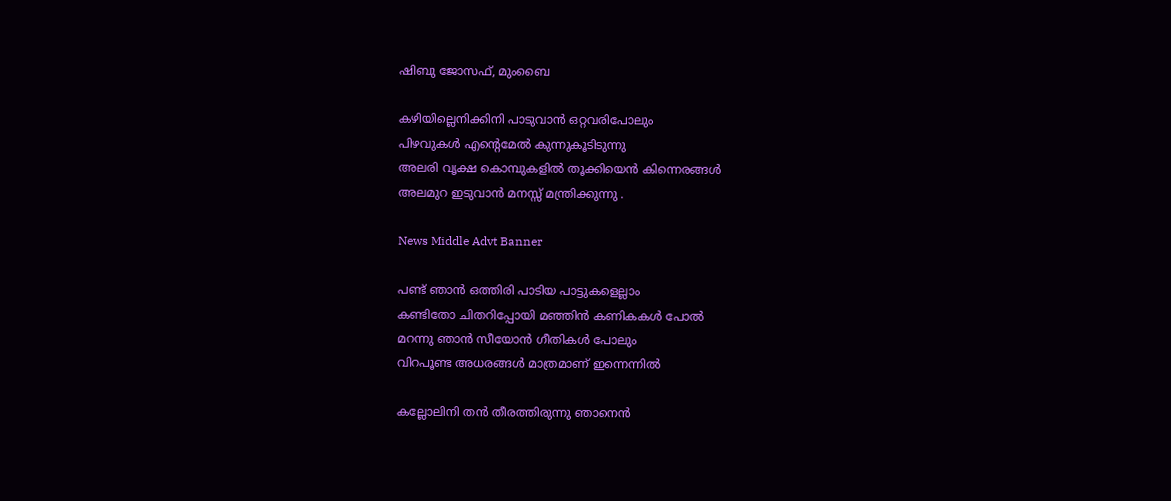ഷിബു ജോസഫ്, മുംബൈ

കഴിയില്ലെനിക്കിനി പാടുവാൻ ഒറ്റവരിപോലും
പിഴവുകൾ എന്റെമേൽ കുന്നുകൂടിടുന്നു
അലരി വൃക്ഷ കൊമ്പുകളിൽ തൂക്കിയെൻ കിന്നെരങ്ങൾ
അലമുറ ഇടുവാൻ മനസ്സ് മന്ത്രിക്കുന്നു .

News Middle Advt Banner

പണ്ട് ഞാൻ ഒത്തിരി പാടിയ പാട്ടുകളെല്ലാം
കണ്ടിതോ ചിതറിപ്പോയി മഞ്ഞിൻ കണികകൾ പോൽ
മറന്നു ഞാൻ സീയോൻ ഗീതികൾ പോലും
വിറപൂണ്ട അധരങ്ങൾ മാത്രമാണ് ഇന്നെന്നിൽ

കല്ലോലിനി തൻ തീരത്തിരുന്നു ഞാനെൻ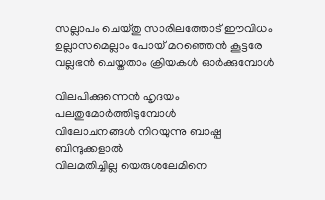സല്ലാപം ചെയ്തു സാരിലത്തോട് ഈവിധം
ഉല്ലാസമെല്ലാം പോയ് മറഞ്ഞെൻ കൂട്ടരേ
വല്ലഭൻ ചെയ്തതാം ക്രിയകൾ ഓർക്കുമ്പോൾ

വിലപിക്കുന്നെൻ ഹൃദയം പലതുമോർത്തിടുമ്പോൾ
വിലോചനങ്ങൾ നിറയുന്നു ബാഷ്പ ബിന്ദുക്കളാൽ
വിലമതിച്ചില്ല യെരുശലേമിനെ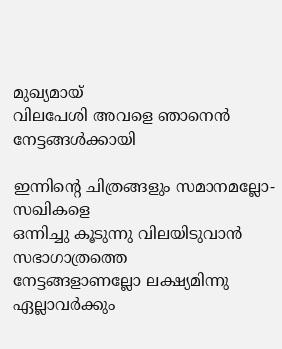മുഖ്യമായ്
വിലപേശി അവളെ ഞാനെൻ നേട്ടങ്ങൾക്കായി

ഇന്നിന്റെ ചിത്രങ്ങളും സമാനമല്ലോ- സഖികളെ
ഒന്നിച്ചു കൂടുന്നു വിലയിടുവാൻ സഭാഗാത്രത്തെ
നേട്ടങ്ങളാണല്ലോ ലക്ഷ്യമിന്നു ഏല്ലാവർക്കും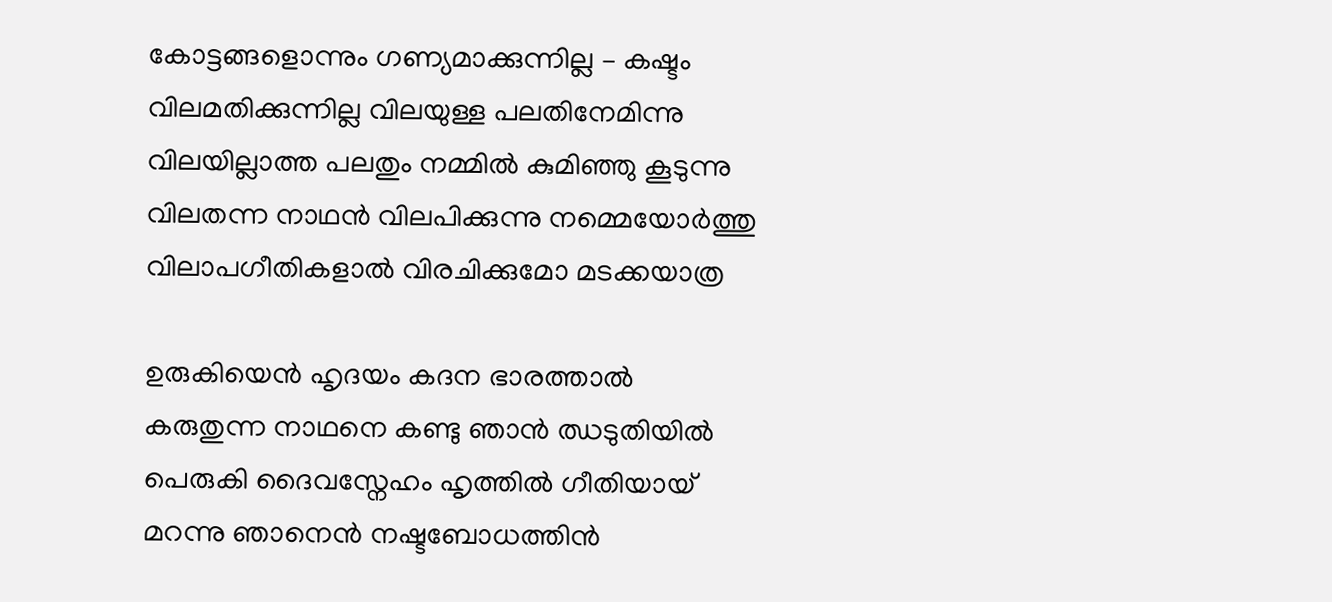കോട്ടങ്ങളൊന്നും ഗണ്യമാക്കുന്നില്ല – കഷ്ടം
വിലമതിക്കുന്നില്ല വിലയുള്ള പലതിനേമിന്നു
വിലയില്ലാത്ത പലതും നമ്മിൽ കുമിഞ്ഞു കൂടുന്നു
വിലതന്ന നാഥൻ വിലപിക്കുന്നു നമ്മെയോർത്തു
വിലാപഗീതികളാൽ വിരചിക്കുമോ മടക്കയാത്ര

ഉരുകിയെൻ ഹൃദയം കദന ഭാരത്താൽ
കരുതുന്ന നാഥനെ കണ്ടു ഞാൻ ഝടുതിയിൽ
പെരുകി ദൈവസ്നേഹം ഹൃത്തിൽ ഗീതിയായ്
മറന്നു ഞാനെൻ നഷ്ടബോധത്തിൻ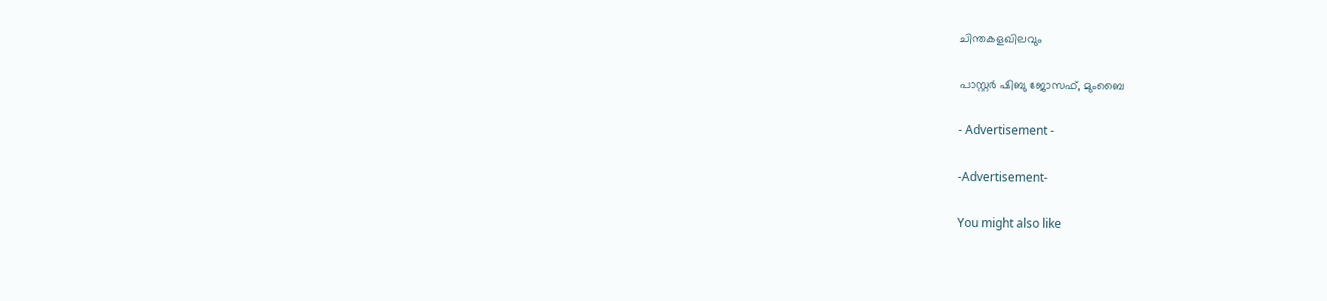ചിന്തകളഖിലവും

പാസ്റ്റർ ഷിബു ജോസഫ്, മുംബൈ

- Advertisement -

-Advertisement-

You might also like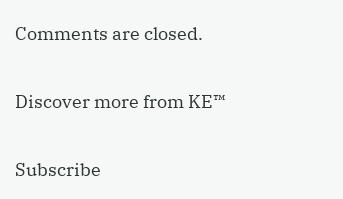Comments are closed.

Discover more from KE™

Subscribe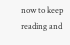now to keep reading and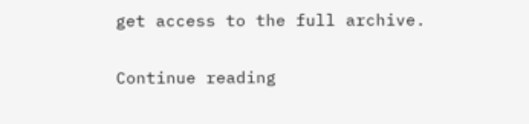get access to the full archive.

Continue reading